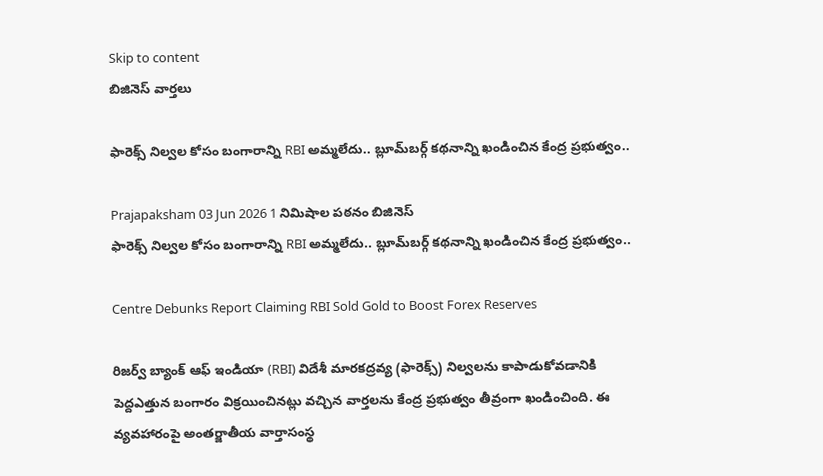Skip to content
బిజినెస్ వార్తలు

ఫారెక్స్ నిల్వల కోసం బంగారాన్ని RBI అమ్మలేదు.. బ్లూమ్‌బర్గ్ కథనాన్ని ఖండించిన కేంద్ర ప్రభుత్వం..

Prajapaksham 03 Jun 2026 1 నిమిషాల పఠనం బిజినెస్
ఫారెక్స్ నిల్వల కోసం బంగారాన్ని RBI అమ్మలేదు.. బ్లూమ్‌బర్గ్ కథనాన్ని ఖండించిన కేంద్ర ప్రభుత్వం..

Centre Debunks Report Claiming RBI Sold Gold to Boost Forex Reserves

రిజర్వ్‌ బ్యాంక్‌ ఆఫ్‌ ఇండియా (RBI) విదేశీ మారకద్రవ్య (ఫారెక్స్‌) నిల్వలను కాపాడుకోవడానికి పెద్దఎత్తున బంగారం విక్రయించినట్లు వచ్చిన వార్తలను కేంద్ర ప్రభుత్వం తీవ్రంగా ఖండించింది. ఈ వ్యవహారంపై అంతర్జాతీయ వార్తాసంస్థ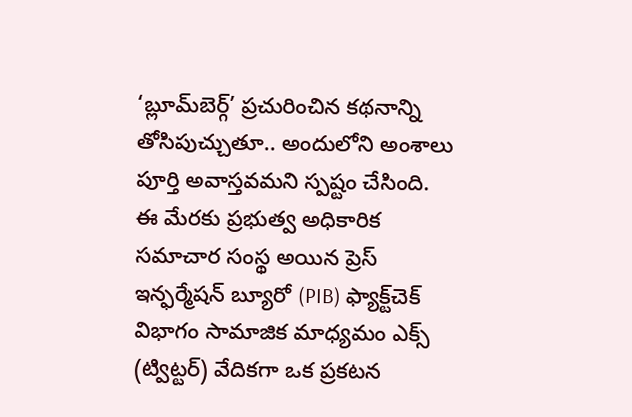‘బ్లూమ్‌బెర్గ్‌’ ప్రచురించిన కథనాన్ని తోసిపుచ్చుతూ.. అందులోని అంశాలు పూర్తి అవాస్తవమని స్పష్టం చేసింది. ఈ మేరకు ప్రభుత్వ అధికారిక సమాచార సంస్థ అయిన ప్రెస్ ఇన్ఫర్మేషన్ బ్యూరో (PIB) ఫ్యాక్ట్‌చెక్‌ విభాగం సామాజిక మాధ్యమం ఎక్స్ (ట్విట్టర్) వేదికగా ఒక ప్రకటన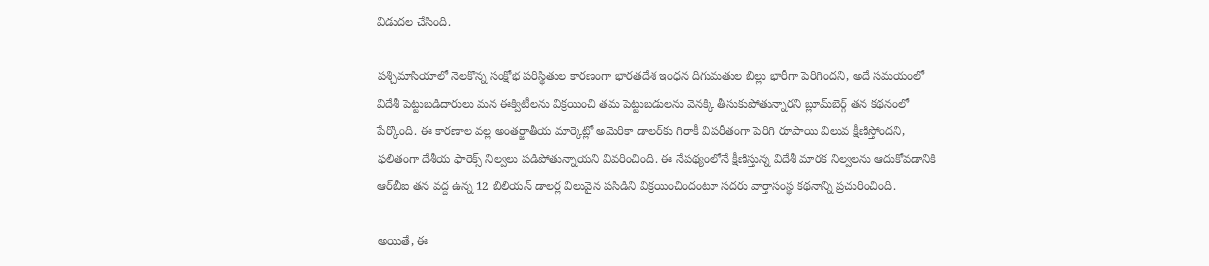విడుదల చేసింది.

పశ్చిమాసియాలో నెలకొన్న సంక్షోభ పరిస్థితుల కారణంగా భారతదేశ ఇంధన దిగుమతుల బిల్లు భారీగా పెరిగిందని, అదే సమయంలో విదేశీ పెట్టుబడిదారులు మన ఈక్విటీలను విక్రయించి తమ పెట్టుబడులను వెనక్కి తీసుకుపోతున్నారని బ్లూమ్‌బెర్గ్‌ తన కథనంలో పేర్కొంది. ఈ కారణాల వల్ల అంతర్జాతీయ మార్కెట్లో అమెరికా డాలర్‌కు గిరాకీ విపరీతంగా పెరిగి రూపాయి విలువ క్షీణిస్తోందని, ఫలితంగా దేశీయ ఫారెక్స్‌ నిల్వలు పడిపోతున్నాయని వివరించింది. ఈ నేపథ్యంలోనే క్షీణిస్తున్న విదేశీ మారక నిల్వలను ఆదుకోవడానికి ఆర్‌బీఐ తన వద్ద ఉన్న 12 బిలియన్‌ డాలర్ల విలువైన పసిడిని విక్రయించిందంటూ సదరు వార్తాసంస్థ కథనాన్ని ప్రచురించింది.

అయితే, ఈ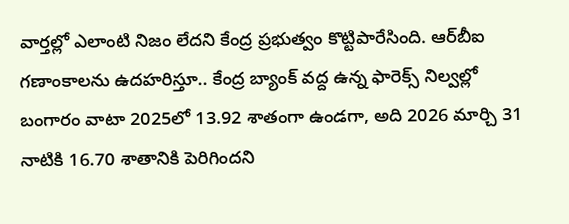వార్తల్లో ఎలాంటి నిజం లేదని కేంద్ర ప్రభుత్వం కొట్టిపారేసింది. ఆర్‌బీఐ గణాంకాలను ఉదహరిస్తూ.. కేంద్ర బ్యాంక్ వద్ద ఉన్న ఫారెక్స్‌ నిల్వల్లో బంగారం వాటా 2025లో 13.92 శాతంగా ఉండగా, అది 2026 మార్చి 31 నాటికి 16.70 శాతానికి పెరిగిందని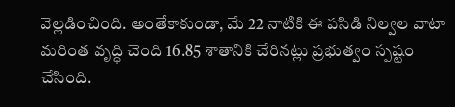వెల్లడించింది. అంతేకాకుండా, మే 22 నాటికి ఈ పసిడి నిల్వల వాటా మరింత వృద్ధి చెంది 16.85 శాతానికి చేరినట్లు ప్రభుత్వం స్పష్టం చేసింది.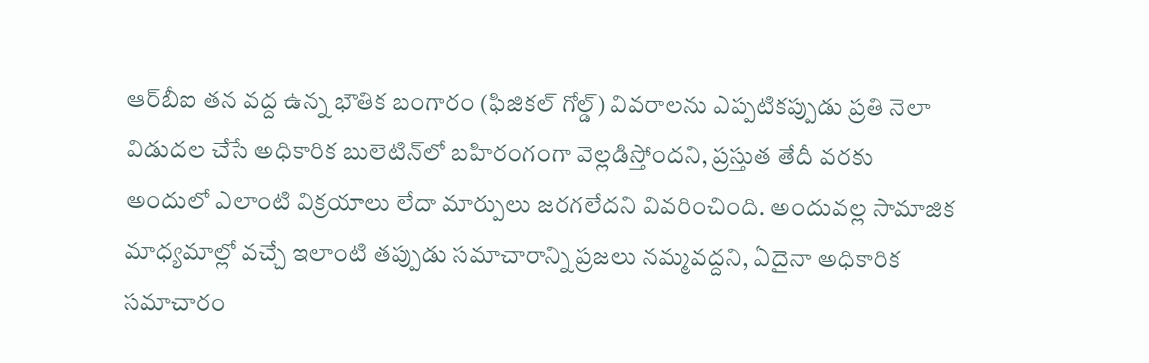ఆర్‌బీఐ తన వద్ద ఉన్న భౌతిక బంగారం (ఫిజికల్‌ గోల్డ్‌) వివరాలను ఎప్పటికప్పుడు ప్రతి నెలా విడుదల చేసే అధికారిక బులెటిన్‌లో బహిరంగంగా వెల్లడిస్తోందని, ప్రస్తుత తేదీ వరకు అందులో ఎలాంటి విక్రయాలు లేదా మార్పులు జరగలేదని వివరించింది. అందువల్ల సామాజిక మాధ్యమాల్లో వచ్చే ఇలాంటి తప్పుడు సమాచారాన్ని ప్రజలు నమ్మవద్దని, ఏదైనా అధికారిక సమాచారం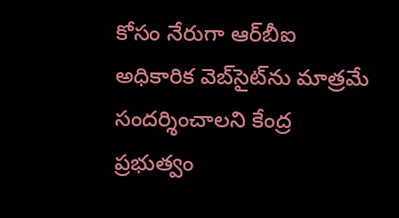కోసం నేరుగా ఆర్‌బీఐ అధికారిక వెబ్‌సైట్‌ను మాత్రమే సందర్శించాలని కేంద్ర ప్రభుత్వం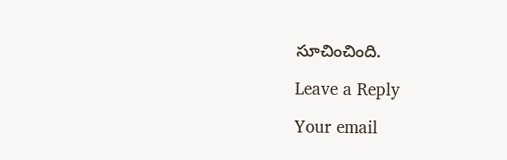సూచించింది.

Leave a Reply

Your email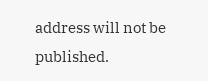address will not be published.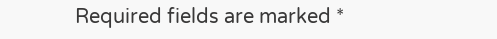Required fields are marked *